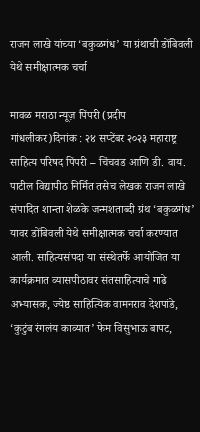राजन लाखे यांच्या ‘बकुळगंध’ या ग्रंथाची डोंबिवली येथे समीक्षात्मक चर्चा

मावळ मराठा न्यूज़ पिंपरी (प्रदीप गांधलीकर)दिनांक : २४ सप्टेंबर २०२३ महाराष्ट्र साहित्य परिषद पिंपरी – चिंचवड आणि डी. वाय. पाटील विद्यापीठ निर्मित तसेच लेखक राजन लाखे संपादित शान्ता शेळके जन्मशताब्दी ग्रंथ ‘बकुळगंध’ यावर डोंबिवली येथे समीक्षात्मक चर्चा करण्यात आली. साहित्यसंपदा या संस्थेतर्फे आयोजित या कार्यक्रमात व्यासपीठावर संतसाहित्याचे गाढे अभ्यासक, ज्येष्ठ साहित्यिक वामनराव देशपांडे, ‘कुटुंब रंगलंय काव्यात’ फेम विसुभाऊ बापट,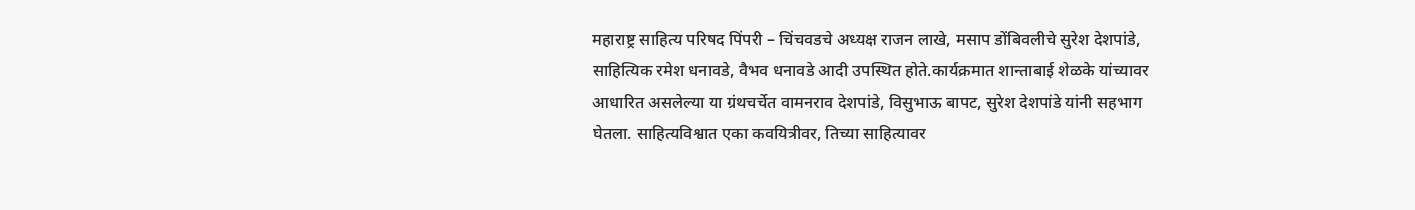महाराष्ट्र साहित्य परिषद पिंपरी – चिंचवडचे अध्यक्ष राजन लाखे, मसाप डोंबिवलीचे सुरेश देशपांडे, साहित्यिक रमेश धनावडे, वैभव धनावडे आदी उपस्थित होते.कार्यक्रमात शान्ताबाई शेळके यांच्यावर आधारित असलेल्या या ग्रंथचर्चेत वामनराव देशपांडे, विसुभाऊ बापट, सुरेश देशपांडे यांनी सहभाग घेतला. साहित्यविश्वात एका कवयित्रीवर, तिच्या साहित्यावर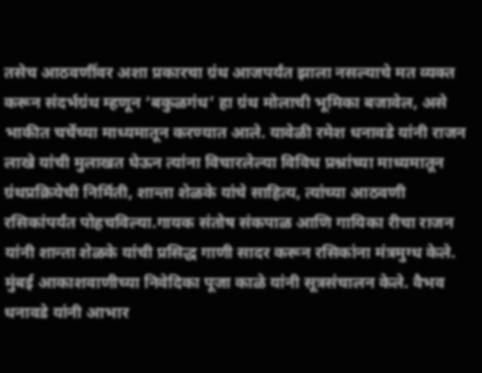तसेच आठवणींवर अशा प्रकारचा ग्रंथ आजपर्यंत झाला नसल्याचे मत व्यक्त करून संदर्भग्रंथ म्हणून ‘बकुळगंध’ हा ग्रंथ मोलाची भूमिका बजावेल, असे भाकीत चर्चेच्या माध्यमातून करण्यात आले. यावेळी रमेश धनावडे यांनी राजन लाखे यांची मुलाखत घेऊन त्यांना विचारलेल्या विविध प्रश्नांच्या माध्यमातून ग्रंथप्रक्रियेची निर्मिती, शान्ता शेळके यांचे साहित्य, त्यांच्या आठवणी रसिकांपर्यंत पोहचविल्या.गायक संतोष संकपाळ आणि गायिका रीचा राजन यांनी शान्ता शेळके यांची प्रसिद्ध गाणी सादर करून रसिकांना मंत्रमुग्ध केले. मुंबई आकाशवाणीच्या निवेदिका पूजा काळे यांनी सूत्रसंचालन केले. वैभव धनावडे यांनी आभार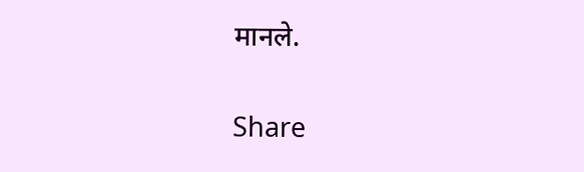मानले.

Share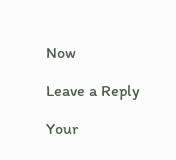Now

Leave a Reply

Your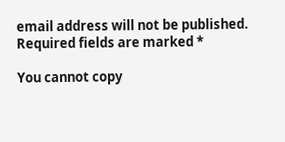email address will not be published. Required fields are marked *

You cannot copy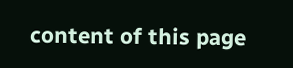content of this page